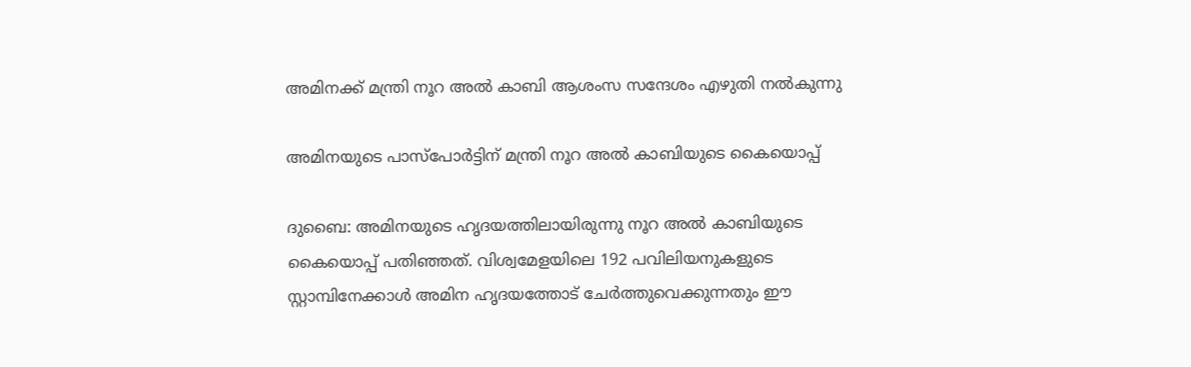അമിനക്ക് മന്ത്രി നൂറ അൽ കാബി ആശംസ സന്ദേശം എഴുതി നൽകുന്നു

അമിനയുടെ പാസ്പോർട്ടിന് മന്ത്രി നൂറ അൽ കാബിയുടെ കൈയൊപ്പ്

ദുബൈ: അമിനയുടെ ഹൃദയത്തിലായിരുന്നു നൂറ അൽ കാബിയുടെ കൈയൊപ്പ് പതിഞ്ഞത്. വിശ്വമേളയിലെ 192 പവിലിയനുകളുടെ സ്റ്റാമ്പിനേക്കാൾ അമിന ഹൃദയത്തോട് ചേർത്തുവെക്കുന്നതും ഈ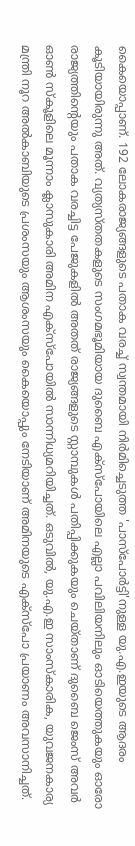കൈയൊപ്പാണ്. 192 ലോകരാജ്യങ്ങളുടെ പതാക വരച്ച് സ്വന്തമായി നിർമിച്ചെടുത്ത 'പാസ്പോർട്ടി'നുള്ള യു.എ.ഇയുടെ ആദരം കൂടിയായിരുന്നു അത്. വ്യത്യസ്തതകളുടെ സംഗമഭൂമിയായ ദുബൈ എക്സ്പോയിലെ എല്ലാ പവിലിയനിലും ഓടിയെത്തുകയും ഓരോ രാജ്യത്തിന്റെയും പതാക വരച്ചിട്ട പേജുകളിൽ അതത് രാജ്യങ്ങളുടെ സ്റ്റാമ്പുകൾ പതിപ്പിക്കുകയും ചെയ്താണ് ദുബൈ ജെംസ് അവർ ഓൺ സ്കൂളിലെ മൂന്നാം ക്ലാസുകാരി അമിന എക്സ്പോയിൽ സാന്നിധ്യമറിയിച്ചത്. ഒടുവിൽ, യു.എ.ഇ സാംസ്കാരിക, യുവജനകാര്യ മന്ത്രി നൂറ അൽകാബിയുടെ പ്രശംസയും ആശംസയും കൈയൊപ്പും നേടിയാണ് അമിനയുടെ എക്സ്പോ പ്രയാണം അവസാനിച്ചത്.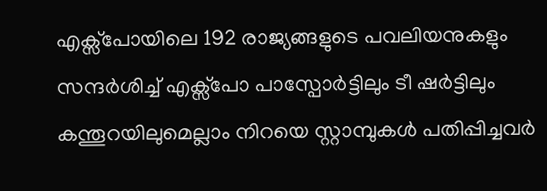എക്സ്പോയിലെ 192 രാജ്യങ്ങളുടെ പവലിയനുകളും സന്ദർശിച്ച് എക്സ്പോ പാസ്പോർട്ടിലും ടീ ഷർട്ടിലും കന്തൂറയിലുമെല്ലാം നിറയെ സ്റ്റാമ്പുകൾ പതിപ്പിച്ചവർ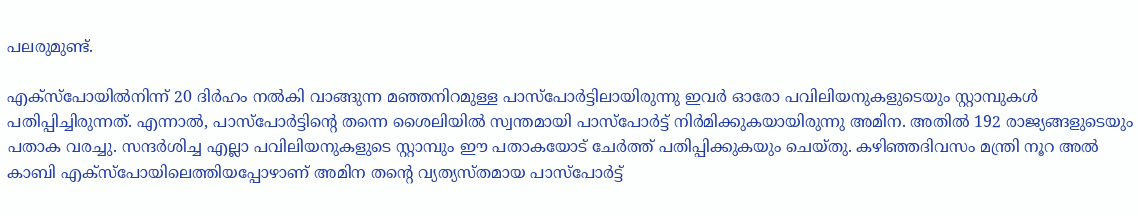പലരുമുണ്ട്.

എക്സ്പോയിൽനിന്ന് 20 ദിർഹം നൽകി വാങ്ങുന്ന മഞ്ഞനിറമുള്ള പാസ്പോർട്ടിലായിരുന്നു ഇവർ ഓരോ പവിലിയനുകളുടെയും സ്റ്റാമ്പുകൾ പതിപ്പിച്ചിരുന്നത്. എന്നാൽ, പാസ്പോർട്ടിന്‍റെ തന്നെ ശൈലിയിൽ സ്വന്തമായി പാസ്പോർട്ട് നിർമിക്കുകയായിരുന്നു അമിന. അതിൽ 192 രാജ്യങ്ങളുടെയും പതാക വരച്ചു. സന്ദർശിച്ച എല്ലാ പവിലിയനുകളുടെ സ്റ്റാമ്പും ഈ പതാകയോട് ചേർത്ത് പതിപ്പിക്കുകയും ചെയ്തു. കഴിഞ്ഞദിവസം മന്ത്രി നൂറ അൽ കാബി എക്സ്പോയിലെത്തിയപ്പോഴാണ് അമിന തന്‍റെ വ്യത്യസ്തമായ പാസ്പോർട്ട്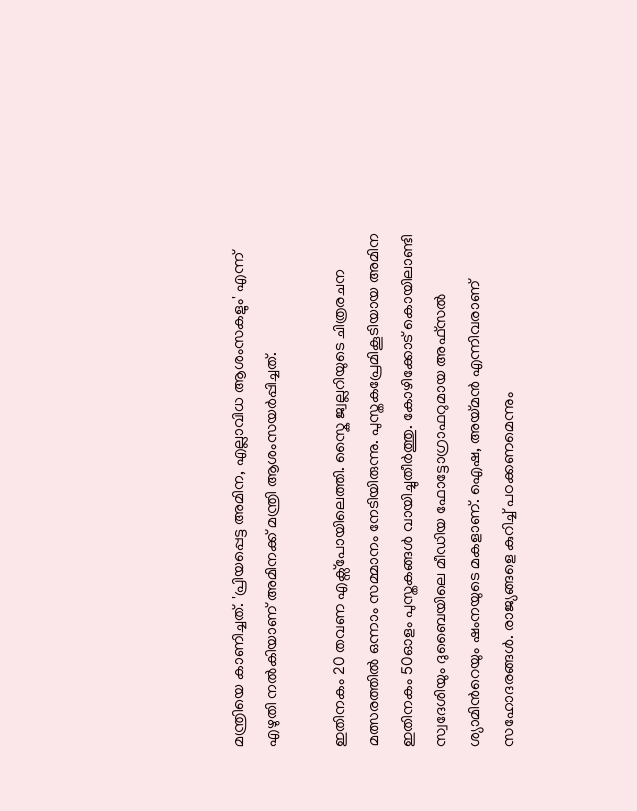മന്ത്രിയെ കാണിച്ചത്. 'പ്രിയപ്പെട്ട അമിന, എല്ലാവിധ ആശംസകളും' എന്ന് എഴുതി നൽകിയാണ് അമിനക്ക് മന്ത്രി ആശംസയർപ്പിച്ചത്.

ഇതിനകം 20 തവണ എക്സ്പോയിലെത്തി. സ്കൈ ജ്വല്ലറിയുടെ ചിത്രരചന മത്സരത്തിൽ ഒന്നാം സമ്മാനം നേടിയിരുന്നു. പുസ്തകപ്രേമികൂടിയായ അമിന ഇതിനകം 50ഓളം പുസ്തകങ്ങൾ വായിച്ചുതീർത്തു. കോഴിക്കോട് കൊയിലാണ്ടി സ്വദേശിയും ദുബൈയിലെ മീഡിയ ഫോട്ടോഗ്രാഫറുമായ അഫ്സൽ ശ്യാമിന്‍റെയും ഷംനയുടെ മകളാണ്. ഐഷ, അയ്മൻ എന്നിവരാണ് സഹോദരങ്ങൾ. രാജ്യങ്ങളെ കുറിച്ച് പഠക്കണമെന്നും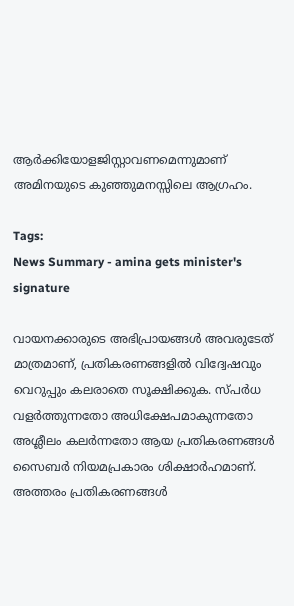ആർക്കിയോളജിസ്റ്റാവണമെന്നുമാണ് അമിനയുടെ കുഞ്ഞുമനസ്സിലെ ആഗ്രഹം.

Tags:
News Summary - amina gets minister's signature

വായനക്കാരുടെ അഭിപ്രായങ്ങള്‍ അവരുടേത് മാത്രമാണ്, പ്രതികരണങ്ങളിൽ വിദ്വേഷവും വെറുപ്പും കലരാതെ സൂക്ഷിക്കുക. സ്പർധ വളർത്തുന്നതോ അധിക്ഷേപമാകുന്നതോ അശ്ലീലം കലർന്നതോ ആയ പ്രതികരണങ്ങൾ സൈബർ നിയമപ്രകാരം ശിക്ഷാർഹമാണ്. അത്തരം പ്രതികരണങ്ങൾ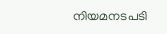നിയമനടപടി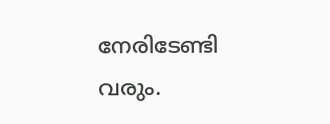നേരിടേണ്ടി വരും.